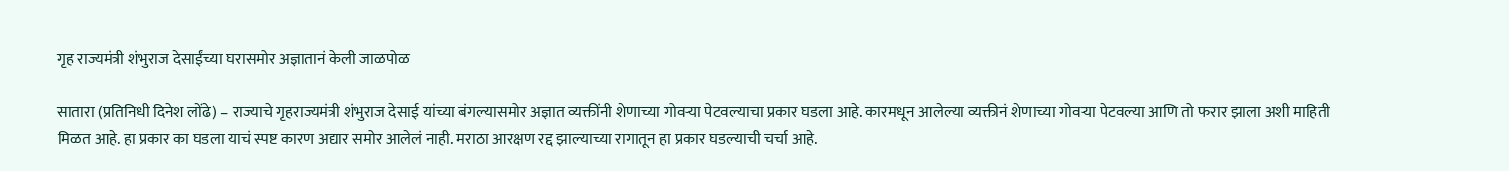गृह राज्यमंत्री शंभुराज देसाईंच्या घरासमोर अज्ञातानं केली जाळपोळ

सातारा (प्रतिनिधी दिनेश लोंढे) – राज्याचे गृहराज्यमंत्री शंभुराज देसाई यांच्या बंगल्यासमोर अज्ञात व्यक्तींनी शेणाच्या गोवऱ्या पेटवल्याचा प्रकार घडला आहे. कारमधून आलेल्या व्यक्तीनं शेणाच्या गोवऱ्या पेटवल्या आणि तो फरार झाला अशी माहिती मिळत आहे. हा प्रकार का घडला याचं स्पष्ट कारण अद्यार समोर आलेलं नाही. मराठा आरक्षण रद्द झाल्याच्या रागातून हा प्रकार घडल्याची चर्चा आहे.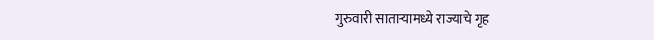गुरुवारी साताऱ्यामध्ये राज्याचे गृह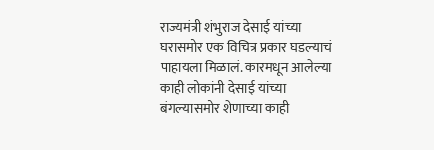राज्यमंत्री शंभुराज देसाई यांच्या घरासमोर एक विचित्र प्रकार घडल्याचं पाहायला मिळालं. कारमधून आलेल्या काही लोकांनी देसाई यांच्या बंगल्यासमोर शेणाच्या काही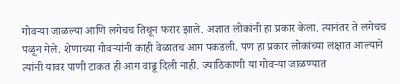गोवऱ्या जाळल्या आणि लगेचच तिथून फरार झाले. अज्ञात लोकांनी हा प्रकार केला. त्यानंतर ते लगेचच पळून गेले. शेणाच्या गोवऱ्यांनी काही वेळातच आग पकडली. पण हा प्रकार लोकांच्या लक्षात आल्याने त्यांनी यावर पाणी टाकत ही आग वाढू दिली नाही. ज्याठिकाणी या गोवऱ्या जाळण्यात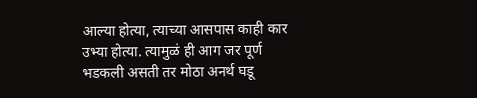आल्या होत्या, त्याच्या आसपास काही कार उभ्या होत्या. त्यामुळं ही आग जर पूर्ण भडकली असती तर मोठा अनर्थ घडू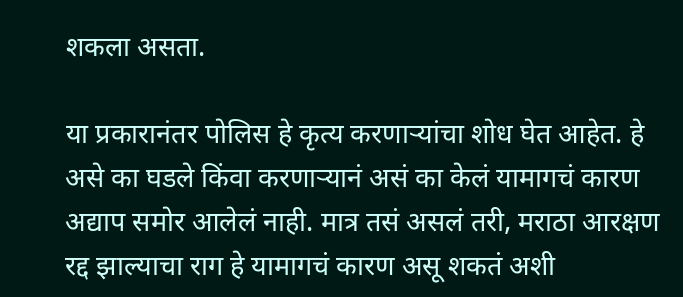शकला असता.

या प्रकारानंतर पोलिस हे कृत्य करणाऱ्यांचा शोध घेत आहेत. हे असे का घडले किंवा करणाऱ्यानं असं का केलं यामागचं कारण अद्याप समोर आलेलं नाही. मात्र तसं असलं तरी, मराठा आरक्षण रद्द झाल्याचा राग हे यामागचं कारण असू शकतं अशी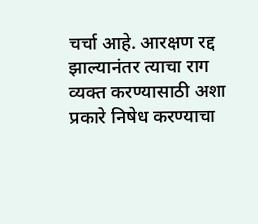चर्चा आहे. आरक्षण रद्द झाल्यानंतर त्याचा राग व्यक्त करण्यासाठी अशा प्रकारे निषेध करण्याचा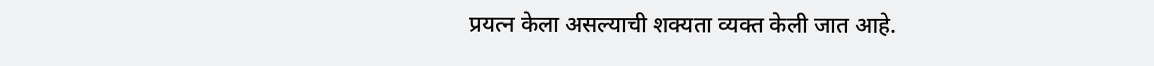प्रयत्न केला असल्याची शक्यता व्यक्त केली जात आहे.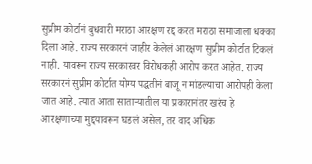सुप्रीम कोर्टानं बुधवारी मराठा आरक्षण रद्द करत मराठा समाजाला धक्का दिला आहे. राज्य सरकारनं जाहीर केलेलं आरक्षण सुप्रीम कोर्टात टिकलं नाही. यावरून राज्य सरकारवर विरोधकही आरोप करत आहेत. राज्य सरकारनं सुप्रीम कोर्टात योग्य पद्धतीनं बाजू न मांडल्याचा आरोपही केला जात आहे. त्यात आता साताऱ्यातील या प्रकारानंतर खरंच हे आरक्षणाच्या मुद्दयावरून घडलं असेल, तर वाद अधिक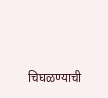चिघळण्याची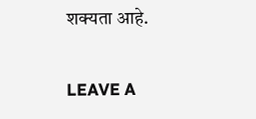शक्यता आहे.

LEAVE A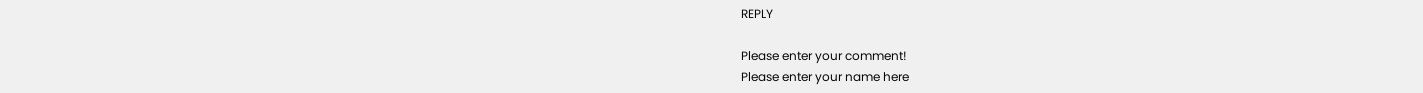REPLY

Please enter your comment!
Please enter your name here